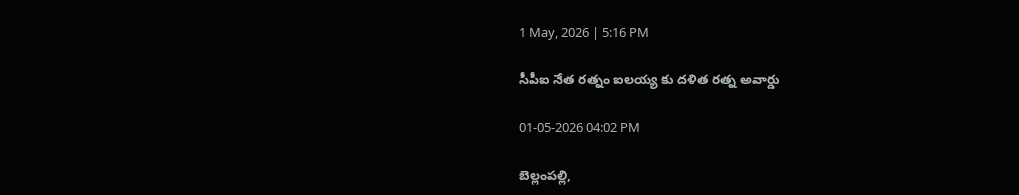1 May, 2026 | 5:16 PM

సీపీఐ నేత రత్నం ఐలయ్య కు దళిత రత్న అవార్డు

01-05-2026 04:02 PM

బెల్లంపల్లి,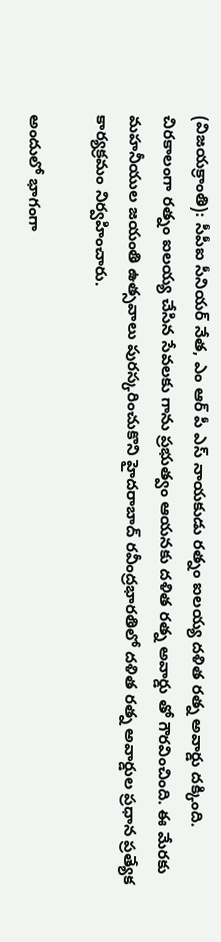(విజయక్రాంతి): సీపీఐ సీనియర్ నేత, ఎం ఆర్ పీ ఎస్ నాయకుడు రత్నం ఐలయ్య దళిత రత్న అవార్డు దక్కింది. చిరకాలంగా రత్నం ఐలయ్య చేసిన సేవలకు గాను ప్రభుత్వం ఆయనకు దళిత రత్న అవార్డు తో గౌరవించింది. ఈ మేరకు మహనీయుల జయంతి ఉత్సవాలు పురస్కరించుకొని హైదరాబాద్ రవీంద్రభారతిలో దళిత రత్న అవార్డుల ప్రధాన ప్రత్యేక కార్యక్రమం నిర్వహించారు.

అందులో భాగంగా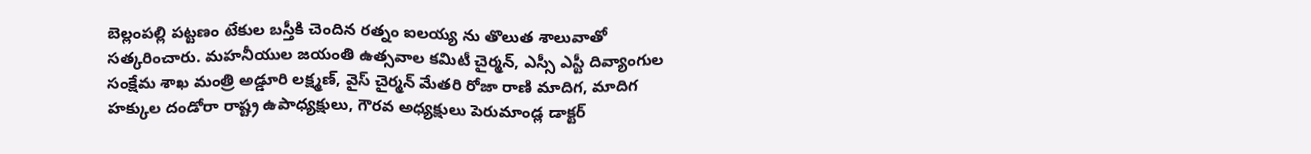బెల్లంపల్లి పట్టణం టేకుల బస్తీకి చెందిన రత్నం ఐలయ్య ను తొలుత శాలువాతో సత్కరించారు. మహనీయుల జయంతి ఉత్సవాల కమిటీ చైర్మన్, ఎస్సీ ఎస్టీ దివ్యాంగుల సంక్షేమ శాఖ మంత్రి అడ్డూరి లక్ష్మణ్, వైస్ చైర్మన్ మేతరి రోజా రాణి మాదిగ, మాదిగ హక్కుల దండోరా రాష్ట్ర ఉపాధ్యక్షులు, గౌరవ అధ్యక్షులు పెరుమాండ్ల డాక్టర్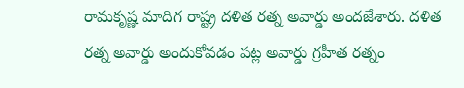రామకృష్ణ మాదిగ రాష్ట్ర దళిత రత్న అవార్డు అందజేశారు. దళిత రత్న అవార్డు అందుకోవడం పట్ల అవార్డు గ్రహీత రత్నం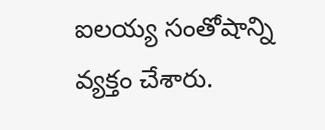ఐలయ్య సంతోషాన్ని వ్యక్తం చేశారు.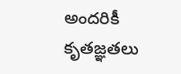అందరికీ కృతజ్ఞతలు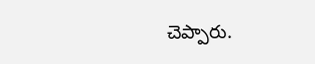చెప్పారు.